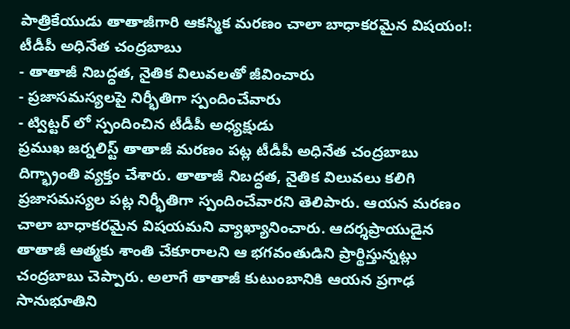పాత్రికేయుడు తాతాజీగారి ఆకస్మిక మరణం చాలా బాధాకరమైన విషయం!: టీడీపీ అధినేత చంద్రబాబు
- తాతాజీ నిబద్ధత, నైతిక విలువలతో జీవించారు
- ప్రజాసమస్యలపై నిర్భీతిగా స్పందించేవారు
- ట్విట్టర్ లో స్పందించిన టీడీపీ అధ్యక్షుడు
ప్రముఖ జర్నలిస్ట్ తాతాజీ మరణం పట్ల టీడీపీ అధినేత చంద్రబాబు దిగ్భ్రాంతి వ్యక్తం చేశారు. తాతాజీ నిబద్ధత, నైతిక విలువలు కలిగి ప్రజాసమస్యల పట్ల నిర్భీతిగా స్పందించేవారని తెలిపారు. ఆయన మరణం చాలా బాధాకరమైన విషయమని వ్యాఖ్యానించారు. ఆదర్శప్రాయుడైన తాతాజీ ఆత్మకు శాంతి చేకూరాలని ఆ భగవంతుడిని ప్రార్థిస్తున్నట్లు చంద్రబాబు చెప్పారు. అలాగే తాతాజీ కుటుంబానికి ఆయన ప్రగాఢ సానుభూతిని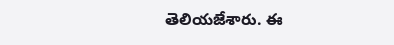తెలియజేశారు. ఈ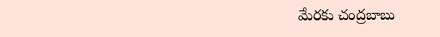మేరకు చంద్రబాబు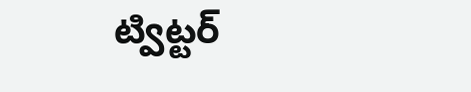ట్విట్టర్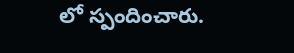లో స్పందించారు.